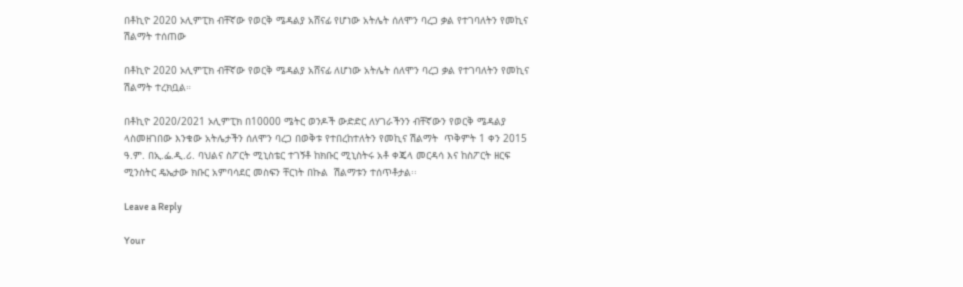በቶኪዮ 2020 ኦሊምፒክ ብቸኛው የወርቅ ሜዳልያ አሸናፊ የሆነው አትሌት ሰለሞን ባረጋ ቃል የተገባለትን የመኪና ሽልማት ተሰጠው

በቶኪዮ 2020 ኦሊምፒክ ብቸኛው የወርቅ ሜዳልያ አሸናፊ ለሆነው አትሌት ሰለሞን ባረጋ ቃል የተገባለትን የመኪና ሽልማት ተረክቧል።

በቶኪዮ 2020/2021 ኦሊምፒክ በ10000 ሜትር ወንዶች ውድድር ለሃገራችንን ብቸኛውን የወርቅ ሜዳልያ ላስመዘገበው እንቁው አትሌታችን ሰለሞን ባረጋ በወቅቱ የተበረከተለትን የመኪና ሽልማት  ጥቅምት 1 ቀን 2015 ዓ.ም. በኢ.ፌ.ዲ.ሪ. ባህልና ስፖርት ሚኒስቴር ተገኝቶ ከክቡር ሚኒስትሩ አቶ ቀጄላ መርዳሳ እና ከስፖርት ዘርፍ ሚንስትር ዴኤታው ክቡር አምባሳደር መስፍን ቸርነት በኩል  ሽልማቱን ተሰጥቶታል፡፡

Leave a Reply

Your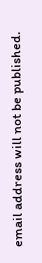email address will not be published.